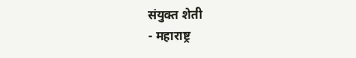संयुक्त शेती
- महाराष्ट्र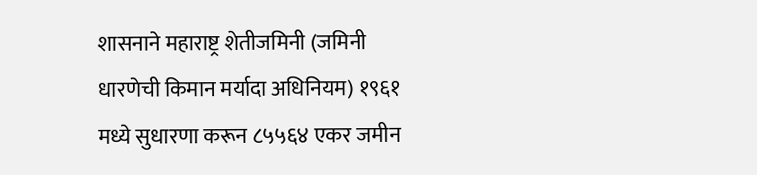शासनाने महाराष्ट्र शेतीजमिनी (जमिनी धारणेची किमान मर्यादा अधिनियम) १९६१ मध्ये सुधारणा करून ८५५६४ एकर जमीन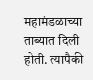महामंडळाच्या ताब्यात दिली होती. त्यापैकी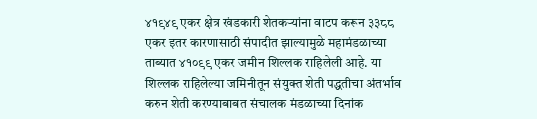४१९४९ एकर क्षेत्र खंडकारी शेतकऱ्यांना वाटप करून ३३८८ एकर इतर कारणासाठी संपादीत झाल्यामुळे महामंडळाच्या ताब्यात ४१०९९ एकर जमीन शिल्लक राहिलेली आहे. या शिल्लक राहिलेल्या जमिनीतून संयुक्त शेती पद्धतीचा अंतर्भाव करुन शेती करण्याबाबत संचालक मंडळाच्या दिनांक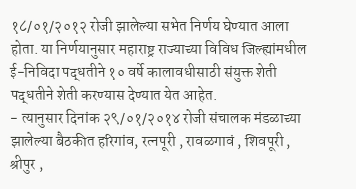१८/०१/२०१२ रोजी झालेल्या सभेत निर्णय घेण्यात आला होता. या निर्णयानुसार महाराष्ट्र राज्याच्या विविध जिल्ह्यांमधील ई-निविदा पद्धतीने १० वर्षे कालावधीसाठी संयुक्त शेती पद्धतीने शेती करण्यास देण्यात येत आहेत.
- त्यानुसार दिनांक २९/०१/२०१४ रोजी संचालक मंडळाच्या झालेल्या बैठकीत हरिगांव, रत्नपूरी , रावळगावं , शिवपूरी , श्रीपुर ,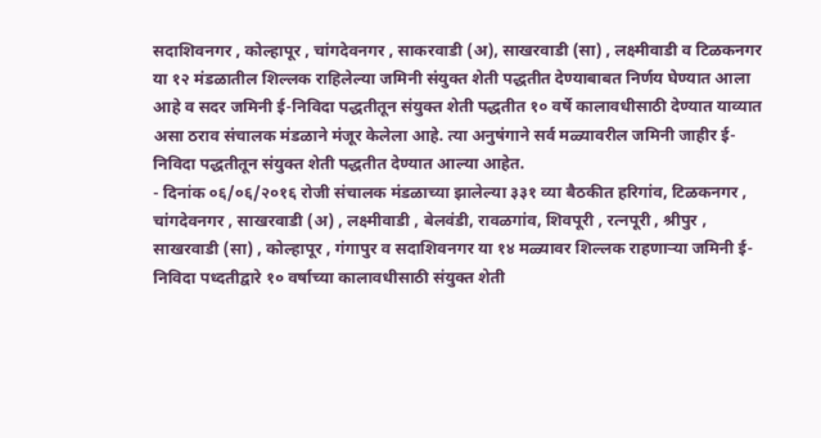सदाशिवनगर , कोल्हापूर , चांगदेवनगर , साकरवाडी (अ), साखरवाडी (सा) , लक्ष्मीवाडी व टिळकनगर या १२ मंडळातील शिल्लक राहिलेल्या जमिनी संयुक्त शेती पद्धतीत देण्याबाबत निर्णय घेण्यात आला आहे व सदर जमिनी ई-निविदा पद्धतीतून संयुक्त शेती पद्धतीत १० वर्षे कालावधीसाठी देण्यात याव्यात असा ठराव संचालक मंडळाने मंजूर केलेला आहे. त्या अनुषंगाने सर्व मळ्यावरील जमिनी जाहीर ई-निविदा पद्धतीतून संयुक्त शेती पद्धतीत देण्यात आल्या आहेत.
- दिनांक ०६/०६/२०१६ रोजी संचालक मंडळाच्या झालेल्या ३३१ व्या बैठकीत हरिगांव, टिळकनगर , चांगदेवनगर , साखरवाडी (अ) , लक्ष्मीवाडी , बेलवंडी, रावळगांव, शिवपूरी , रत्नपूरी , श्रीपुर , साखरवाडी (सा) , कोल्हापूर , गंगापुर व सदाशिवनगर या १४ मळ्यावर शिल्लक राहणाऱ्या जमिनी ई-निविदा पध्दतीद्वारे १० वर्षाच्या कालावधीसाठी संयुक्त शेती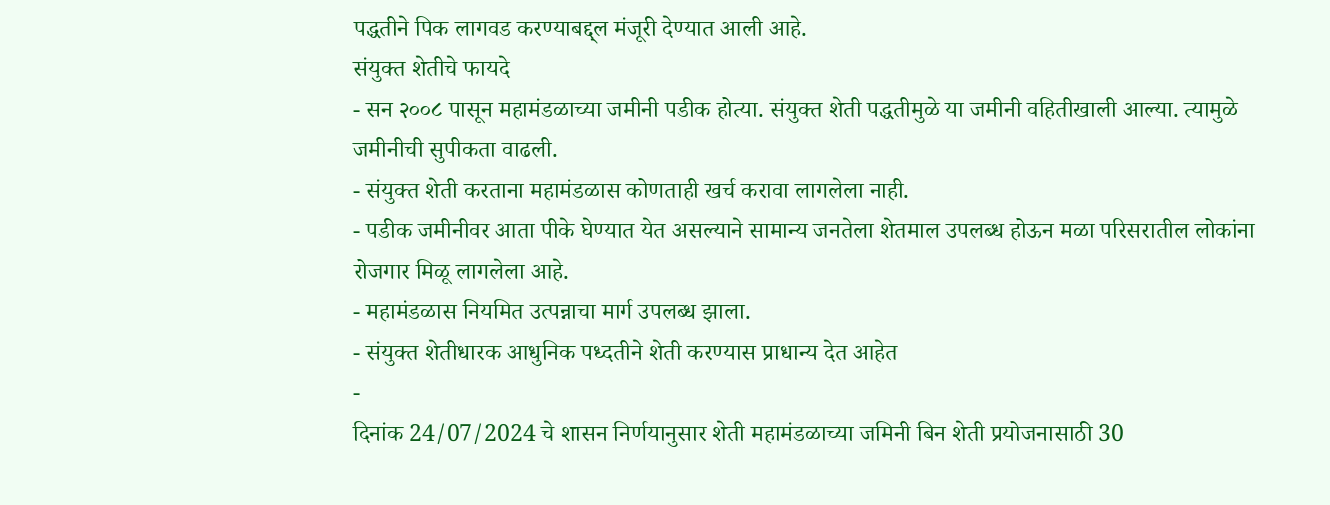पद्धतीने पिक लागवड करण्याबद्द्ल मंजूरी देण्यात आली आहे.
संयुक्त शेतीचे फायदे
- सन २००८ पासून महामंडळाच्या जमीनी पडीक होत्या. संयुक्त शेती पद्धतीमुळे या जमीनी वहितीखाली आल्या. त्यामुळे जमीनीची सुपीकता वाढली.
- संयुक्त शेती करताना महामंडळास कोणताही खर्च करावा लागलेला नाही.
- पडीक जमीनीवर आता पीके घेण्यात येत असल्याने सामान्य जनतेला शेतमाल उपलब्ध होऊन मळा परिसरातील लोकांना रोजगार मिळू लागलेला आहे.
- महामंडळास नियमित उत्पन्नाचा मार्ग उपलब्ध झाला.
- संयुक्त शेतीधारक आधुनिक पध्दतीने शेती करण्यास प्राधान्य देत आहेत
-
दिनांक 24/07/2024 चे शासन निर्णयानुसार शेती महामंडळाच्या जमिनी बिन शेती प्रयोजनासाठी 30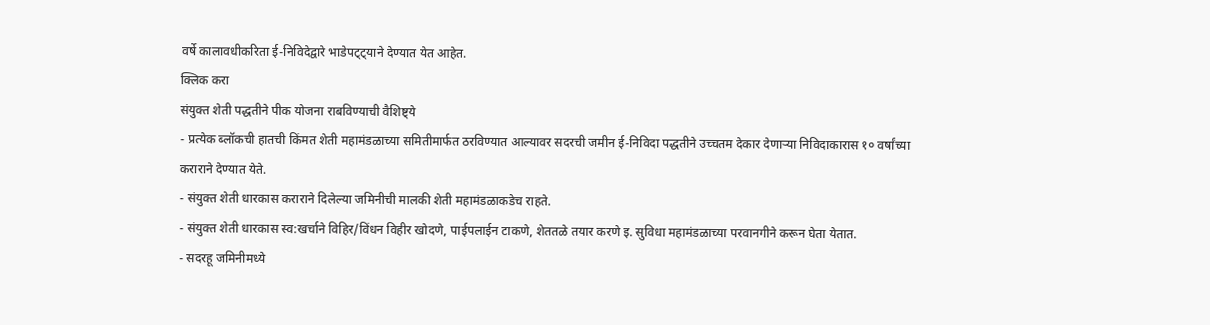वर्षे कालावधीकरिता ई-निविदेद्वारे भाडेपट्ट्याने देण्यात येत आहेत.
क्लिक करा
संयुक्त शेती पद्धतीने पीक योजना राबविण्याची वैशिष्ट्ये
- प्रत्येक ब्लॉकची हातची किंमत शेती महामंडळाच्या समितीमार्फत ठरविण्यात आल्यावर सदरची जमीन ई-निविदा पद्धतीने उच्चतम देकार देणाऱ्या निविदाकारास १० वर्षांच्या कराराने देण्यात येते.
- संयुक्त शेती धारकास कराराने दिलेल्या जमिनीची मालकी शेती महामंडळाकडेच राहते.
- संयुक्त शेती धारकास स्व:खर्चाने विहिर/विंधन विहीर खोदणे, पाईपलाईन टाकणे, शेततळे तयार करणे इ. सुविधा महामंडळाच्या परवानगीने करून घेता येतात.
- सदरहू जमिनीमध्ये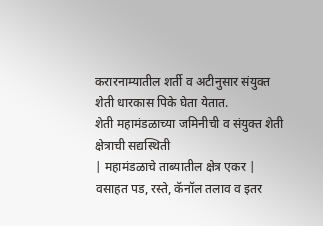करारनाम्यातील शर्ती व अटीनुसार संयुक्त शेती धारकास पिके घेता येतात.
शेती महामंडळाच्या जमिनीची व संयुक्त शेती क्षेत्राची सद्यस्थिती
| महामंडळाचे ताब्यातील क्षेत्र एकर | वसाहत पड, रस्ते, कॅनॉल तलाव व इतर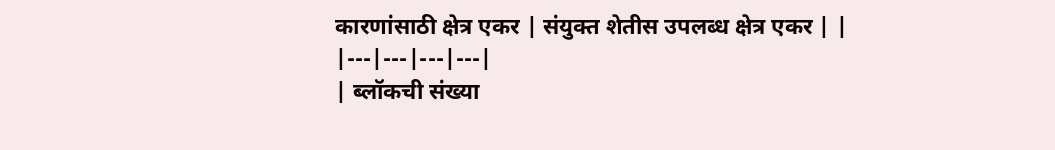कारणांसाठी क्षेत्र एकर | संयुक्त शेतीस उपलब्ध क्षेत्र एकर | |
|---|---|---|---|
| ब्लॉकची संख्या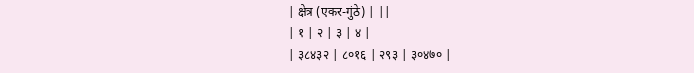| क्षेत्र (एकर-गुंठे) | ||
| १ | २ | ३ | ४ |
| ३८४३२ | ८०१६ | २९३ | ३०४७० |